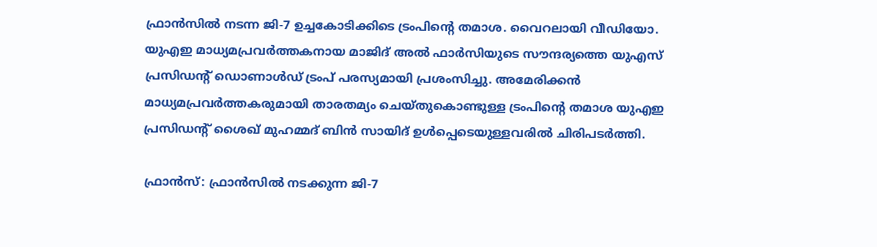ഫ്രാൻസിൽ നടന്ന ജി-7 ഉച്ചകോടിക്കിടെ ട്രംപിന്‍റെ തമാശ. വൈറലായി വീഡിയോ. യുഎഇ മാധ്യമപ്രവർത്തകനായ മാജിദ് അൽ ഫാർസിയുടെ സൗന്ദര്യത്തെ യുഎസ് പ്രസിഡന്‍റ് ഡൊണാൾഡ് ട്രംപ് പരസ്യമായി പ്രശംസിച്ചു. അമേരിക്കൻ മാധ്യമപ്രവർത്തകരുമായി താരതമ്യം ചെയ്തുകൊണ്ടുള്ള ട്രംപിന്‍റെ തമാശ യുഎഇ പ്രസിഡന്റ് ശൈഖ് മുഹമ്മദ് ബിൻ സായിദ് ഉൾപ്പെടെയുള്ളവരിൽ ചിരിപടർത്തി.

ഫ്രാൻസ്: ഫ്രാൻസിൽ നടക്കുന്ന ജി-7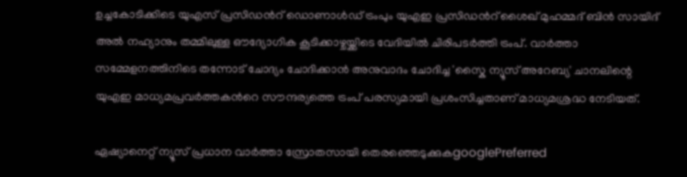ഉച്ചകോടിക്കിടെ യുഎസ് പ്രസിഡന്‍റ് ഡൊണാൾഡ് ട്രംപും യുഎഇ പ്രസിഡന്‍റ് ശൈഖ് മുഹമ്മദ് ബിൻ സായിദ് അൽ നഹ്യാനും തമ്മിലുള്ള ഔദ്യോഗിക കൂടിക്കാഴ്ചയ്ക്കിടെ വേദിയിൽ ചിരിപടർത്തി ട്രംപ്. വാർത്താ സമ്മേളനത്തിനിടെ തന്നോട് ചോദ്യം ചോദിക്കാൻ അനുവാദം ചോദിച്ച 'സ്കൈ ന്യൂസ് അറേബ്യ' ചാനലിന്റെ യുഎഇ മാധ്യമപ്രവർത്തകന്‍റെ സൗന്ദര്യത്തെ ട്രംപ് പരസ്യമായി പ്രശംസിച്ചതാണ് മാധ്യമശ്രദ്ധ നേടിയത്.

ഏഷ്യാനെറ്റ് ന്യൂസ് പ്രധാന വാർത്താ സ്രോതസായി തെരഞ്ഞെടുക്കുകgooglePreferred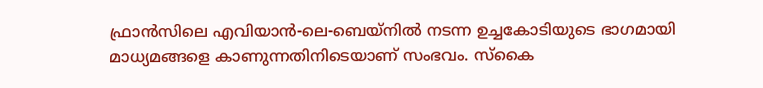ഫ്രാൻസിലെ എവിയാൻ-ലെ-ബെയ്നിൽ നടന്ന ഉച്ചകോടിയുടെ ഭാഗമായി മാധ്യമങ്ങളെ കാണുന്നതിനിടെയാണ് സംഭവം. സ്കൈ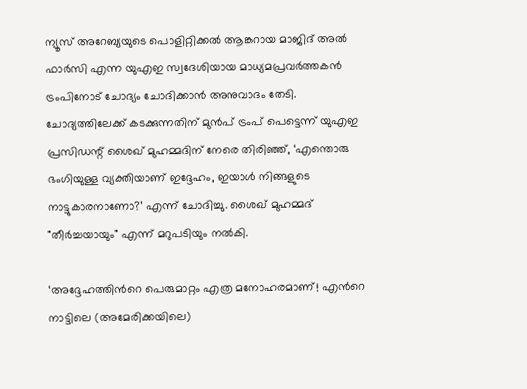ന്യൂസ് അറേബ്യയുടെ പൊളിറ്റിക്കൽ ആങ്കറായ മാജിദ് അൽ ഫാർസി എന്ന യുഎഇ സ്വദേശിയായ മാധ്യമപ്രവർത്തകൻ ട്രംപിനോട് ചോദ്യം ചോദിക്കാൻ അനുവാദം തേടി. ചോദ്യത്തിലേക്ക് കടക്കുന്നതിന് മുൻപ് ട്രംപ് പെട്ടെന്ന് യുഎഇ പ്രസിഡന്റ് ശൈഖ് മുഹമ്മദിന് നേരെ തിരിഞ്ഞ്, ‘എന്തൊരു ഭംഗിയുള്ള വ്യക്തിയാണ് ഇദ്ദേഹം, ഇയാൾ നിങ്ങളുടെ നാട്ടുകാരനാണോ?’ എന്ന് ചോദിച്ചു. ശൈഖ് മുഹമ്മദ് "തീർച്ചയായും" എന്ന് മറുപടിയും നൽകി.

‘അദ്ദേഹത്തിന്‍റെ പെരുമാറ്റം എത്ര മനോഹരമാണ്! എന്‍റെ നാട്ടിലെ (അമേരിക്കയിലെ)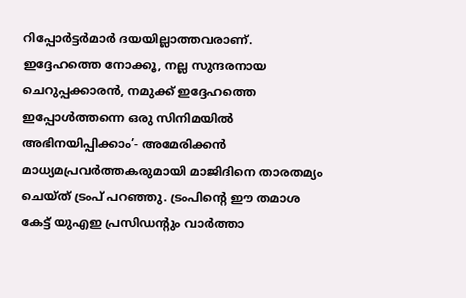റിപ്പോർട്ടർമാർ ദയയില്ലാത്തവരാണ്. ഇദ്ദേഹത്തെ നോക്കൂ, നല്ല സുന്ദരനായ ചെറുപ്പക്കാരൻ, നമുക്ക് ഇദ്ദേഹത്തെ ഇപ്പോൾത്തന്നെ ഒരു സിനിമയിൽ അഭിനയിപ്പിക്കാം’- അമേരിക്കൻ മാധ്യമപ്രവർത്തകരുമായി മാജിദിനെ താരതമ്യം ചെയ്ത് ട്രംപ് പറഞ്ഞു. ട്രംപിന്‍റെ ഈ തമാശ കേട്ട് യുഎഇ പ്രസിഡന്‍റും വാർത്താ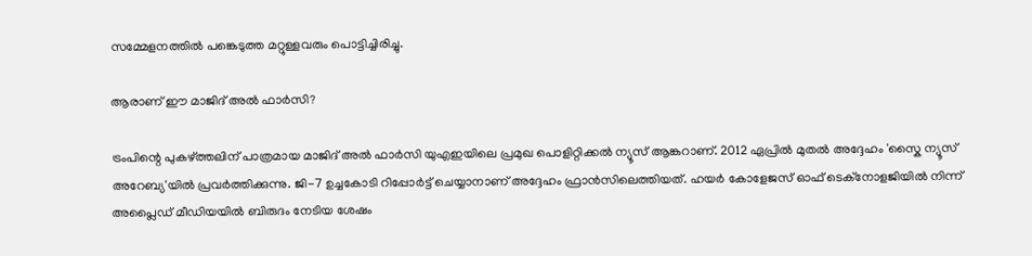സമ്മേളനത്തിൽ പങ്കെടുത്ത മറ്റുള്ളവരും പൊട്ടിച്ചിരിച്ചു.

ആരാണ് ഈ മാജിദ് അൽ ഫാർസി?

ട്രംപിന്റെ പുകഴ്ത്തലിന് പാത്രമായ മാജിദ് അൽ ഫാർസി യുഎഇയിലെ പ്രമുഖ പൊളിറ്റിക്കൽ ന്യൂസ് ആങ്കറാണ്. 2012 ഏപ്രിൽ മുതൽ അദ്ദേഹം 'സ്കൈ ന്യൂസ് അറേബ്യ'യിൽ പ്രവർത്തിക്കുന്നു. ജി-7 ഉച്ചകോടി റിപ്പോർട്ട് ചെയ്യാനാണ് അദ്ദേഹം ഫ്രാൻസിലെത്തിയത്. ഹയർ കോളേജസ് ഓഫ് ടെക്നോളജിയിൽ നിന്ന് അപ്ലൈഡ് മീഡിയയിൽ ബിരുദം നേടിയ ശേഷം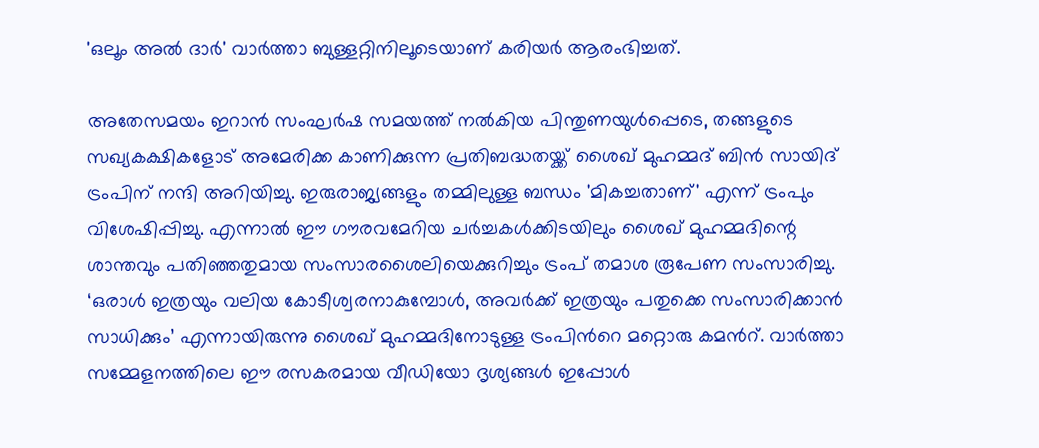'ഒലൂം അൽ ദാർ' വാർത്താ ബുള്ളറ്റിനിലൂടെയാണ് കരിയർ ആരംഭിച്ചത്.

അതേസമയം ഇറാൻ സംഘർഷ സമയത്ത് നൽകിയ പിന്തുണയുൾപ്പെടെ, തങ്ങളുടെ സഖ്യകക്ഷികളോട് അമേരിക്ക കാണിക്കുന്ന പ്രതിബദ്ധതയ്ക്ക് ശൈഖ് മുഹമ്മദ് ബിൻ സായിദ് ട്രംപിന് നന്ദി അറിയിച്ചു. ഇരുരാജ്യങ്ങളും തമ്മിലുള്ള ബന്ധം 'മികച്ചതാണ്' എന്ന് ട്രംപും വിശേഷിപ്പിച്ചു. എന്നാൽ ഈ ഗൗരവമേറിയ ചർച്ചകൾക്കിടയിലും ശൈഖ് മുഹമ്മദിന്റെ ശാന്തവും പതിഞ്ഞതുമായ സംസാരശൈലിയെക്കുറിച്ചും ട്രംപ് തമാശ രൂപേണ സംസാരിച്ചു. ‘ഒരാൾ ഇത്രയും വലിയ കോടീശ്വരനാകുമ്പോൾ, അവർക്ക് ഇത്രയും പതുക്കെ സംസാരിക്കാൻ സാധിക്കും’ എന്നായിരുന്നു ശൈഖ് മുഹമ്മദിനോടുള്ള ട്രംപിന്‍റെ മറ്റൊരു കമന്‍റ്. വാർത്താ സമ്മേളനത്തിലെ ഈ രസകരമായ വീഡിയോ ദൃശ്യങ്ങൾ ഇപ്പോൾ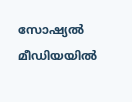സോഷ്യൽ മീഡിയയിൽ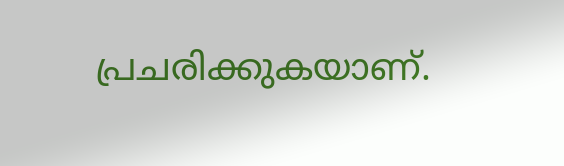പ്രചരിക്കുകയാണ്.